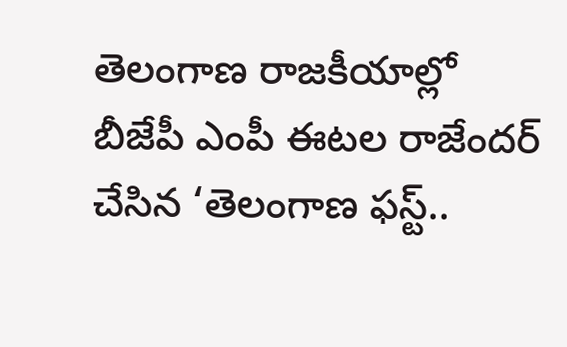తెలంగాణ రాజకీయాల్లో బీజేపీ ఎంపీ ఈటల రాజేందర్ చేసిన ‘తెలంగాణ ఫస్ట్..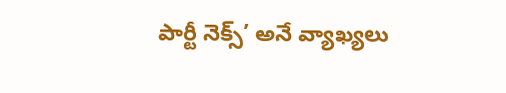పార్టీ నెక్స్’ అనే వ్యాఖ్యలు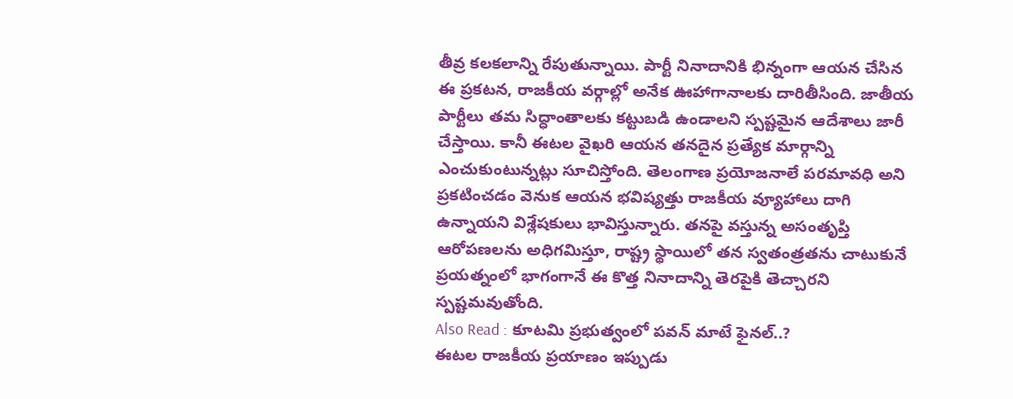తీవ్ర కలకలాన్ని రేపుతున్నాయి. పార్టీ నినాదానికి భిన్నంగా ఆయన చేసిన ఈ ప్రకటన, రాజకీయ వర్గాల్లో అనేక ఊహాగానాలకు దారితీసింది. జాతీయ పార్టీలు తమ సిద్ధాంతాలకు కట్టుబడి ఉండాలని స్పష్టమైన ఆదేశాలు జారీ చేస్తాయి. కానీ ఈటల వైఖరి ఆయన తనదైన ప్రత్యేక మార్గాన్ని ఎంచుకుంటున్నట్లు సూచిస్తోంది. తెలంగాణ ప్రయోజనాలే పరమావధి అని ప్రకటించడం వెనుక ఆయన భవిష్యత్తు రాజకీయ వ్యూహాలు దాగి ఉన్నాయని విశ్లేషకులు భావిస్తున్నారు. తనపై వస్తున్న అసంతృప్తి ఆరోపణలను అధిగమిస్తూ, రాష్ట్ర స్థాయిలో తన స్వతంత్రతను చాటుకునే ప్రయత్నంలో భాగంగానే ఈ కొత్త నినాదాన్ని తెరపైకి తెచ్చారని స్పష్టమవుతోంది.
Also Read : కూటమి ప్రభుత్వంలో పవన్ మాటే ఫైనల్..?
ఈటల రాజకీయ ప్రయాణం ఇప్పుడు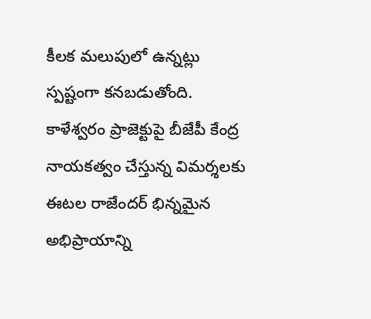కీలక మలుపులో ఉన్నట్లు స్పష్టంగా కనబడుతోంది. కాళేశ్వరం ప్రాజెక్టుపై బీజేపీ కేంద్ర నాయకత్వం చేస్తున్న విమర్శలకు ఈటల రాజేందర్ భిన్నమైన అభిప్రాయాన్ని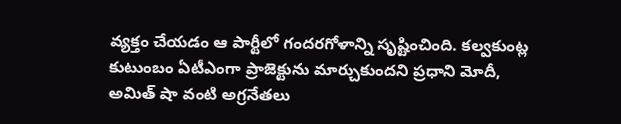వ్యక్తం చేయడం ఆ పార్టీలో గందరగోళాన్ని సృష్టించింది. కల్వకుంట్ల కుటుంబం ఏటీఎంగా ప్రాజెక్టును మార్చుకుందని ప్రధాని మోదీ, అమిత్ షా వంటి అగ్రనేతలు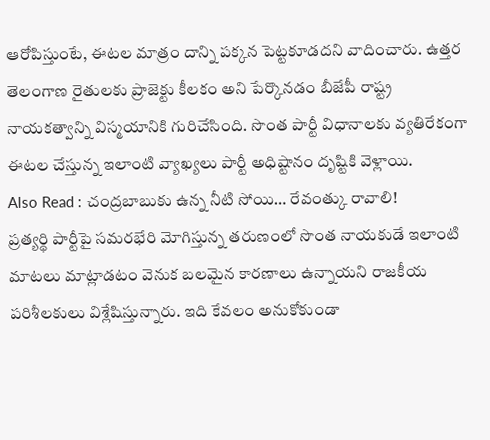ఆరోపిస్తుంటే, ఈటల మాత్రం దాన్ని పక్కన పెట్టకూడదని వాదించారు. ఉత్తర తెలంగాణ రైతులకు ప్రాజెక్టు కీలకం అని పేర్కొనడం బీజేపీ రాష్ట్ర నాయకత్వాన్ని విస్మయానికి గురిచేసింది. సొంత పార్టీ విధానాలకు వ్యతిరేకంగా ఈటల చేస్తున్న ఇలాంటి వ్యాఖ్యలు పార్టీ అధిష్టానం దృష్టికి వెళ్లాయి.
Also Read : చంద్రబాబుకు ఉన్న నీటి సోయి… రేవంత్కు రావాలి!
ప్రత్యర్థి పార్టీపై సమరభేరి మోగిస్తున్న తరుణంలో సొంత నాయకుడే ఇలాంటి మాటలు మాట్లాడటం వెనుక బలమైన కారణాలు ఉన్నాయని రాజకీయ పరిశీలకులు విశ్లేషిస్తున్నారు. ఇది కేవలం అనుకోకుండా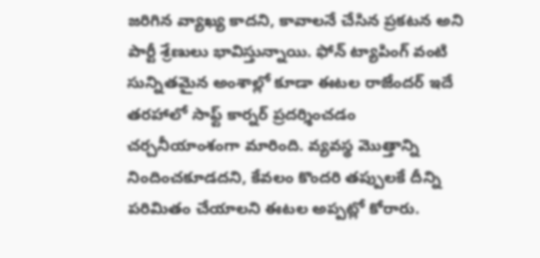జరిగిన వ్యాఖ్య కాదని, కావాలనే చేసిన ప్రకటన అని పార్టీ శ్రేణులు భావిస్తున్నాయి. ఫోన్ ట్యాపింగ్ వంటి సున్నితమైన అంశాల్లో కూడా ఈటల రాజేందర్ ఇదే తరహాలో సాఫ్ట్ కార్నర్ ప్రదర్శించడం చర్చనీయాంశంగా మారింది. వ్యవస్థ మొత్తాన్ని నిందించకూడదని, కేవలం కొందరి తప్పులకే దీన్ని పరిమితం చేయాలని ఈటల అప్పట్లో కోరారు.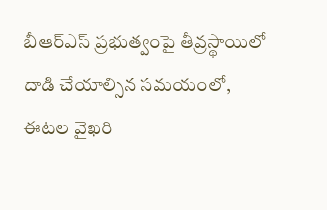బీఆర్ఎస్ ప్రభుత్వంపై తీవ్రస్థాయిలో దాడి చేయాల్సిన సమయంలో, ఈటల వైఖరి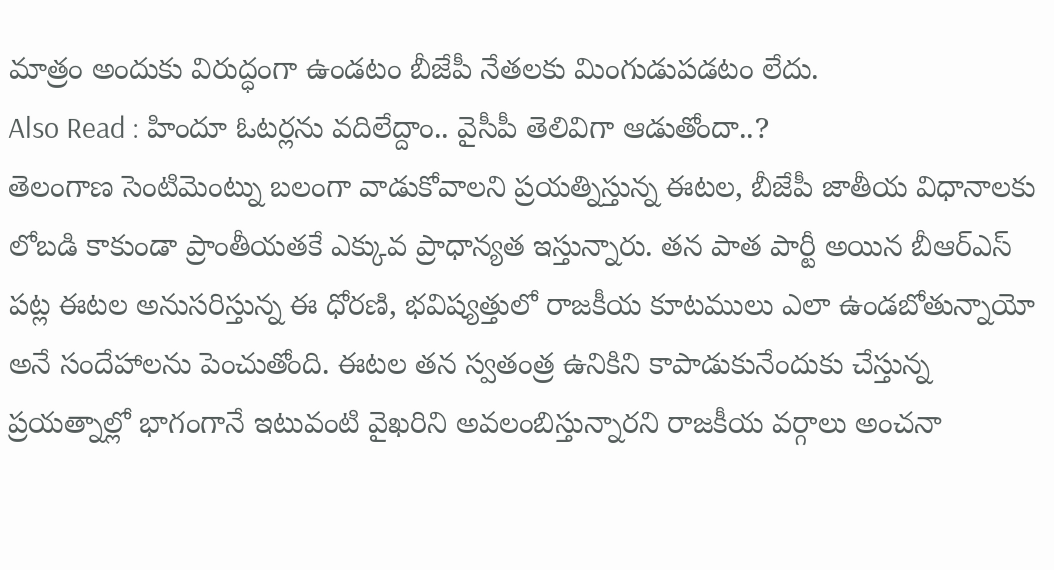మాత్రం అందుకు విరుద్ధంగా ఉండటం బీజేపీ నేతలకు మింగుడుపడటం లేదు.
Also Read : హిందూ ఓటర్లను వదిలేద్దాం.. వైసీపీ తెలివిగా ఆడుతోందా..?
తెలంగాణ సెంటిమెంట్ను బలంగా వాడుకోవాలని ప్రయత్నిస్తున్న ఈటల, బీజేపీ జాతీయ విధానాలకు లోబడి కాకుండా ప్రాంతీయతకే ఎక్కువ ప్రాధాన్యత ఇస్తున్నారు. తన పాత పార్టీ అయిన బీఆర్ఎస్ పట్ల ఈటల అనుసరిస్తున్న ఈ ధోరణి, భవిష్యత్తులో రాజకీయ కూటములు ఎలా ఉండబోతున్నాయో అనే సందేహాలను పెంచుతోంది. ఈటల తన స్వతంత్ర ఉనికిని కాపాడుకునేందుకు చేస్తున్న ప్రయత్నాల్లో భాగంగానే ఇటువంటి వైఖరిని అవలంబిస్తున్నారని రాజకీయ వర్గాలు అంచనా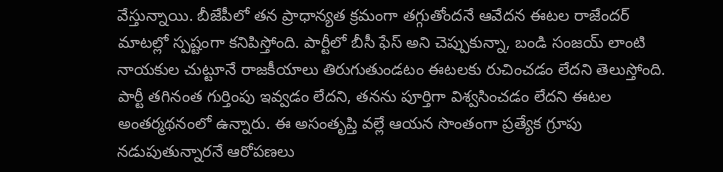వేస్తున్నాయి. బీజేపీలో తన ప్రాధాన్యత క్రమంగా తగ్గుతోందనే ఆవేదన ఈటల రాజేందర్ మాటల్లో స్పష్టంగా కనిపిస్తోంది. పార్టీలో బీసీ ఫేస్ అని చెప్పుకున్నా, బండి సంజయ్ లాంటి నాయకుల చుట్టూనే రాజకీయాలు తిరుగుతుండటం ఈటలకు రుచించడం లేదని తెలుస్తోంది.
పార్టీ తగినంత గుర్తింపు ఇవ్వడం లేదని, తనను పూర్తిగా విశ్వసించడం లేదని ఈటల అంతర్మథనంలో ఉన్నారు. ఈ అసంతృప్తి వల్లే ఆయన సొంతంగా ప్రత్యేక గ్రూపు నడుపుతున్నారనే ఆరోపణలు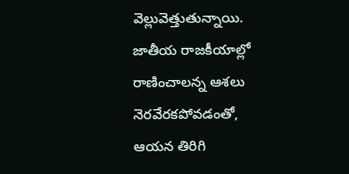వెల్లువెత్తుతున్నాయి. జాతీయ రాజకీయాల్లో రాణించాలన్న ఆశలు నెరవేరకపోవడంతో, ఆయన తిరిగి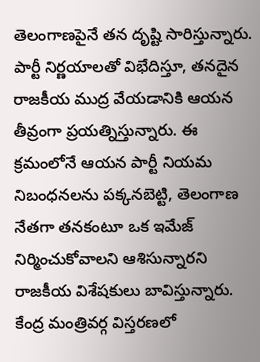తెలంగాణపైనే తన దృష్టి సారిస్తున్నారు. పార్టీ నిర్ణయాలతో విభేదిస్తూ, తనదైన రాజకీయ ముద్ర వేయడానికి ఆయన తీవ్రంగా ప్రయత్నిస్తున్నారు. ఈ క్రమంలోనే ఆయన పార్టీ నియమ నిబంధనలను పక్కనబెట్టి, తెలంగాణ నేతగా తనకంటూ ఒక ఇమేజ్ నిర్మించుకోవాలని ఆశిసున్నారని రాజకీయ విశేషకులు బావిస్తున్నారు.
కేంద్ర మంత్రివర్గ విస్తరణలో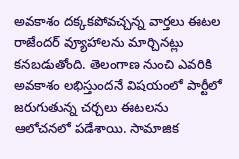అవకాశం దక్కకపోవచ్చన్న వార్తలు ఈటల రాజేందర్ వ్యూహాలను మార్చినట్లు కనబడుతోంది. తెలంగాణ నుంచి ఎవరికి అవకాశం లభిస్తుందనే విషయంలో పార్టీలో జరుగుతున్న చర్చలు ఈటలను ఆలోచనలో పడేశాయి. సామాజిక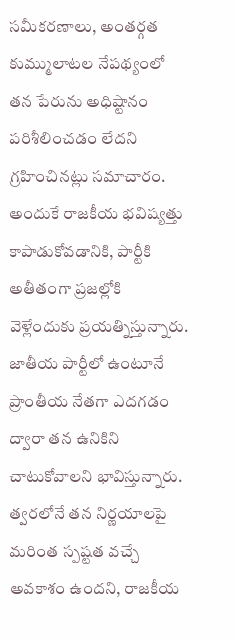సమీకరణాలు, అంతర్గత కుమ్ములాటల నేపథ్యంలో తన పేరును అధిష్టానం పరిశీలించడం లేదని గ్రహించినట్లు సమాచారం. అందుకే రాజకీయ భవిష్యత్తు కాపాడుకోవడానికి, పార్టీకి అతీతంగా ప్రజల్లోకి వెళ్లేందుకు ప్రయత్నిస్తున్నారు. జాతీయ పార్టీలో ఉంటూనే ప్రాంతీయ నేతగా ఎదగడం ద్వారా తన ఉనికిని చాటుకోవాలని భావిస్తున్నారు. త్వరలోనే తన నిర్ణయాలపై మరింత స్పష్టత వచ్చే అవకాశం ఉందని, రాజకీయ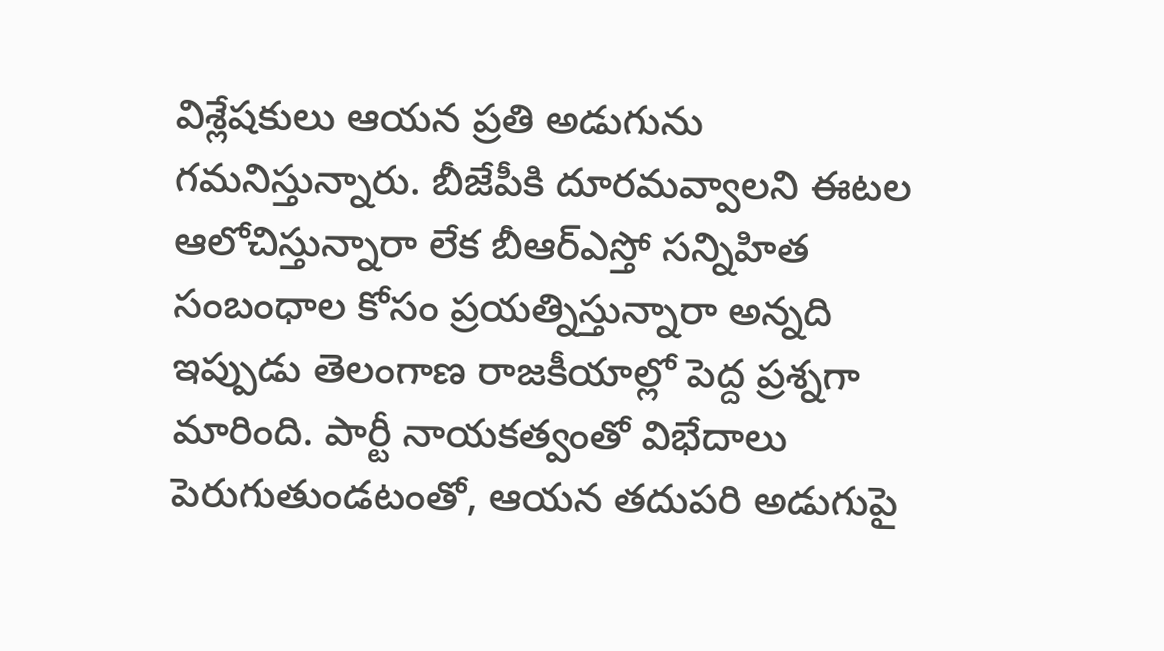విశ్లేషకులు ఆయన ప్రతి అడుగును గమనిస్తున్నారు. బీజేపీకి దూరమవ్వాలని ఈటల ఆలోచిస్తున్నారా లేక బీఆర్ఎస్తో సన్నిహిత సంబంధాల కోసం ప్రయత్నిస్తున్నారా అన్నది ఇప్పుడు తెలంగాణ రాజకీయాల్లో పెద్ద ప్రశ్నగా మారింది. పార్టీ నాయకత్వంతో విభేదాలు పెరుగుతుండటంతో, ఆయన తదుపరి అడుగుపై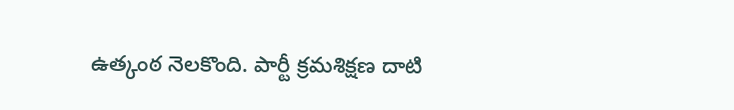ఉత్కంఠ నెలకొంది. పార్టీ క్రమశిక్షణ దాటి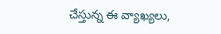చేస్తున్న ఈ వ్యాఖ్యలు,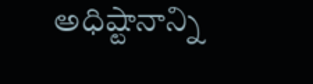అధిష్టానాన్ని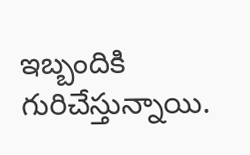ఇబ్బందికి గురిచేస్తున్నాయి.